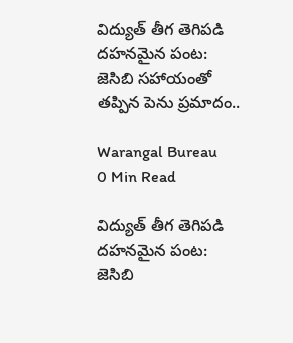విద్యుత్ తీగ తెగిపడి దహనమైన పంట: జెసిబి సహాయంతో తప్పిన పెను ప్రమాదం..

Warangal Bureau
0 Min Read

విద్యుత్ తీగ తెగిపడి దహనమైన పంట: జెసిబి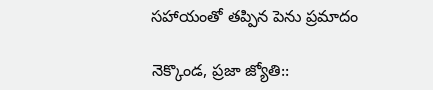సహాయంతో తప్పిన పెను ప్రమాదం

నెక్కొండ, ప్రజా జ్యోతి::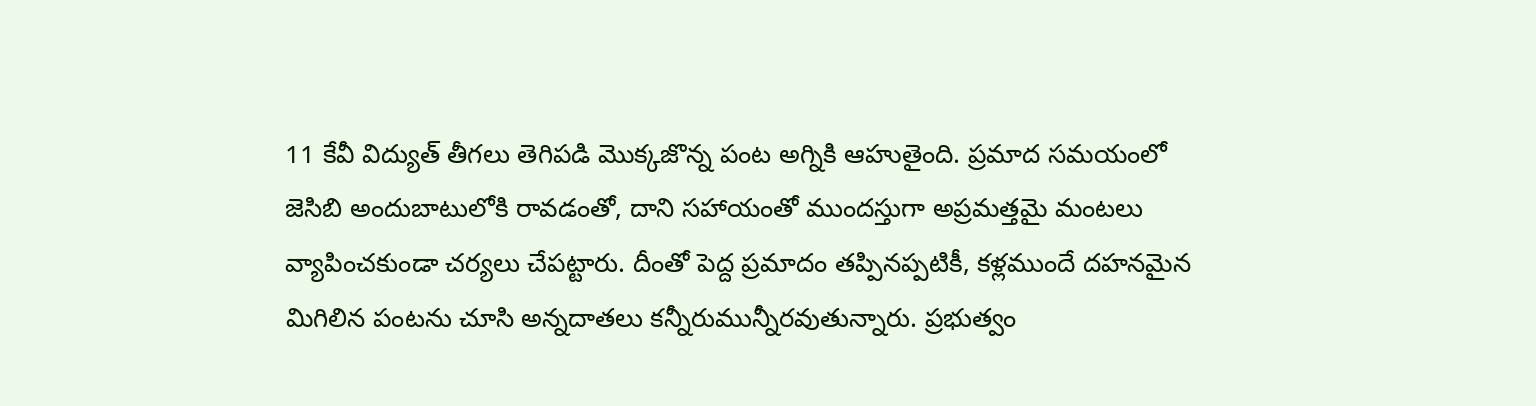11 కేవీ విద్యుత్ తీగలు తెగిపడి మొక్కజొన్న పంట అగ్నికి ఆహుతైంది. ప్రమాద సమయంలో జెసిబి అందుబాటులోకి రావడంతో, దాని సహాయంతో ముందస్తుగా అప్రమత్తమై మంటలు వ్యాపించకుండా చర్యలు చేపట్టారు. దీంతో పెద్ద ప్రమాదం తప్పినప్పటికీ, కళ్లముందే దహనమైన మిగిలిన పంటను చూసి అన్నదాతలు కన్నీరుమున్నీరవుతున్నారు. ప్రభుత్వం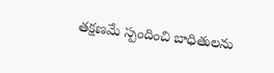తక్షణమే స్పందించి బాధితులను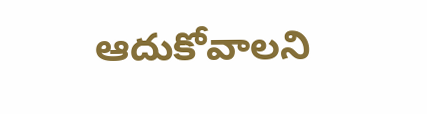ఆదుకోవాలని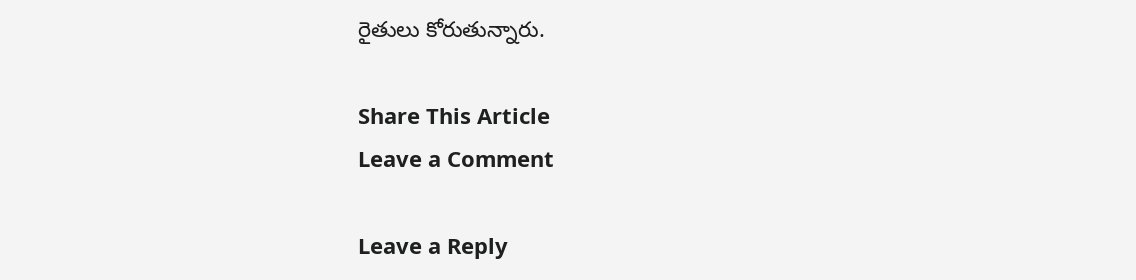రైతులు కోరుతున్నారు.

Share This Article
Leave a Comment

Leave a Reply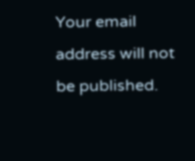Your email address will not be published.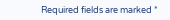Required fields are marked *